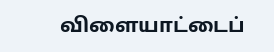விளையாட்டைப்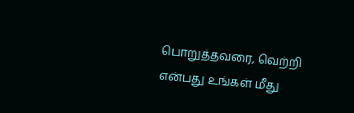பொறுத்தவரை, வெற்றி என்பது உங்கள் மீது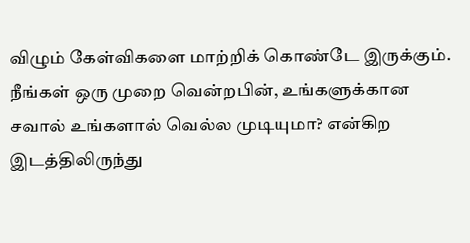விழும் கேள்விகளை மாற்றிக் கொண்டே இருக்கும்.
நீங்கள் ஒரு முறை வென்றபின், உங்களுக்கான சவால் உங்களால் வெல்ல முடியுமா? என்கிற இடத்திலிருந்து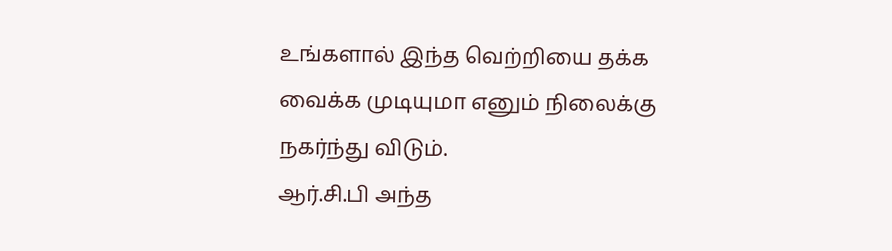உங்களால் இந்த வெற்றியை தக்க வைக்க முடியுமா எனும் நிலைக்கு நகர்ந்து விடும்.
ஆர்.சி.பி அந்த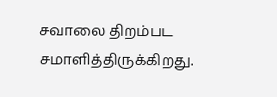சவாலை திறம்பட சமாளித்திருக்கிறது.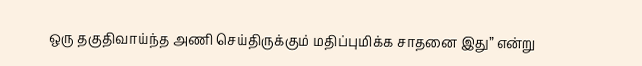ஒரு தகுதிவாய்ந்த அணி செய்திருக்கும் மதிப்புமிக்க சாதனை இது” என்று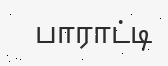பாராட்டி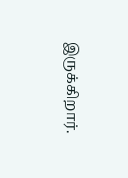இருக்கிறார்.